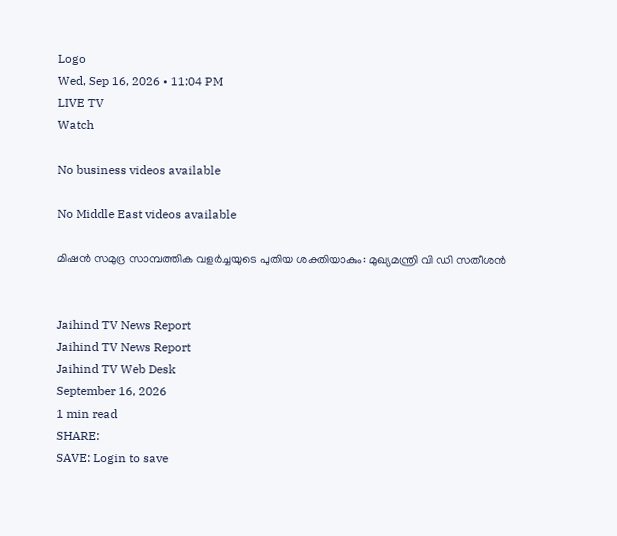Logo
Wed, Sep 16, 2026 • 11:04 PM
LIVE TV
Watch

No business videos available

No Middle East videos available

മിഷൻ സമുദ്ര സാമ്പത്തിക വളർച്ചയുടെ പുതിയ ശക്തിയാകും: മുഖ്യമന്ത്രി വി ഡി സതീശൻ


Jaihind TV News Report
Jaihind TV News Report
Jaihind TV Web Desk
September 16, 2026
1 min read
SHARE:
SAVE: Login to save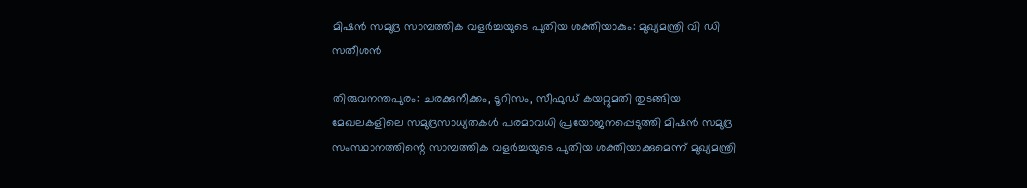മിഷൻ സമുദ്ര സാമ്പത്തിക വളർച്ചയുടെ പുതിയ ശക്തിയാകും: മുഖ്യമന്ത്രി വി ഡി സതീശൻ

തിരുവനന്തപുരം: ചരക്കുനീക്കം, ടൂറിസം, സീഫുഡ് കയറ്റുമതി തുടങ്ങിയ മേഖലകളിലെ സമുദ്രസാധ്യതകൾ പരമാവധി പ്രയോജനപ്പെടുത്തി മിഷൻ സമുദ്ര സംസ്ഥാനത്തിന്റെ സാമ്പത്തിക വളർച്ചയുടെ പുതിയ ശക്തിയാക്കുമെന്ന് മുഖ്യമന്ത്രി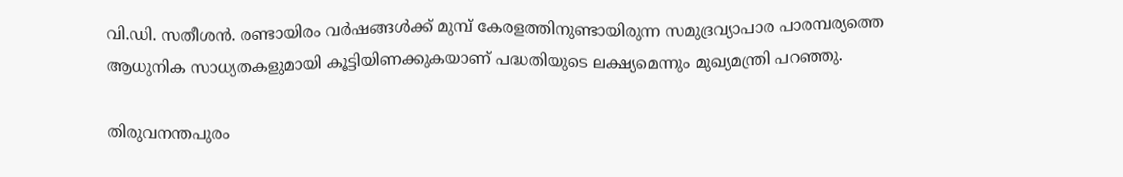വി.ഡി. സതീശൻ. രണ്ടായിരം വർഷങ്ങൾക്ക് മുമ്പ് കേരളത്തിനുണ്ടായിരുന്ന സമുദ്രവ്യാപാര പാരമ്പര്യത്തെ ആധുനിക സാധ്യതകളുമായി കൂട്ടിയിണക്കുകയാണ് പദ്ധതിയുടെ ലക്ഷ്യമെന്നും മുഖ്യമന്ത്രി പറഞ്ഞു.

തിരുവനന്തപുരം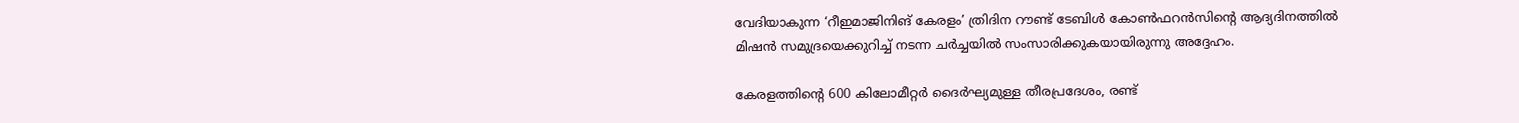വേദിയാകുന്ന ‘റീഇമാജിനിങ് കേരളം’ ത്രിദിന റൗണ്ട് ടേബിൾ കോൺഫറൻസിന്റെ ആദ്യദിനത്തിൽ മിഷൻ സമുദ്രയെക്കുറിച്ച് നടന്ന ചർച്ചയിൽ സംസാരിക്കുകയായിരുന്നു അദ്ദേഹം.

കേരളത്തിന്റെ 600 കിലോമീറ്റർ ദൈർഘ്യമുള്ള തീരപ്രദേശം, രണ്ട്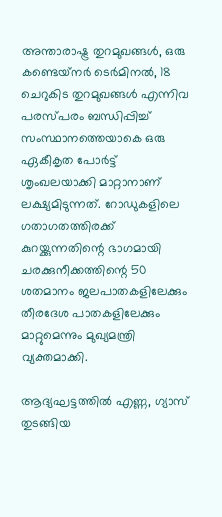അന്താരാഷ്ട്ര തുറമുഖങ്ങൾ, ഒരു കണ്ടെയ്‌നർ ടെർമിനൽ, 18 ചെറുകിട തുറമുഖങ്ങൾ എന്നിവ പരസ്പരം ബന്ധിപ്പിച്ച് സംസ്ഥാനത്തെയാകെ ഒരു ഏകീകൃത പോർട്ട് ശൃംഖലയാക്കി മാറ്റാനാണ് ലക്ഷ്യമിടുന്നത്. റോഡുകളിലെ ഗതാഗതത്തിരക്ക് കുറയ്ക്കുന്നതിന്റെ ഭാഗമായി ചരക്കുനീക്കത്തിന്റെ 50 ശതമാനം ജലപാതകളിലേക്കും തീരദേശ പാതകളിലേക്കും മാറ്റുമെന്നും മുഖ്യമന്ത്രി വ്യക്തമാക്കി.

ആദ്യഘട്ടത്തിൽ എണ്ണ, ഗ്യാസ് തുടങ്ങിയ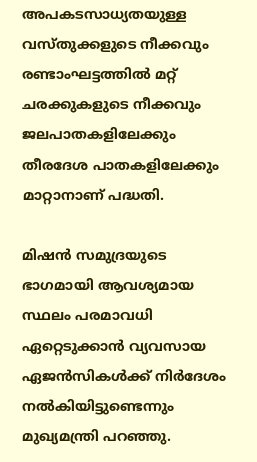അപകടസാധ്യതയുള്ള വസ്തുക്കളുടെ നീക്കവും രണ്ടാംഘട്ടത്തിൽ മറ്റ് ചരക്കുകളുടെ നീക്കവും ജലപാതകളിലേക്കും തീരദേശ പാതകളിലേക്കും മാറ്റാനാണ് പദ്ധതി.

മിഷൻ സമുദ്രയുടെ ഭാഗമായി ആവശ്യമായ സ്ഥലം പരമാവധി ഏറ്റെടുക്കാൻ വ്യവസായ ഏജൻസികൾക്ക് നിർദേശം നൽകിയിട്ടുണ്ടെന്നും മുഖ്യമന്ത്രി പറഞ്ഞു.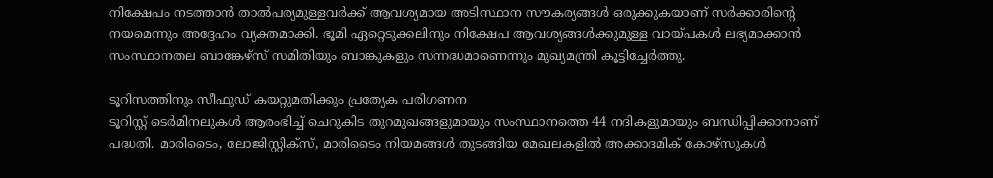നിക്ഷേപം നടത്താൻ താൽപര്യമുള്ളവർക്ക് ആവശ്യമായ അടിസ്ഥാന സൗകര്യങ്ങൾ ഒരുക്കുകയാണ് സർക്കാരിന്റെ നയമെന്നും അദ്ദേഹം വ്യക്തമാക്കി. ഭൂമി ഏറ്റെടുക്കലിനും നിക്ഷേപ ആവശ്യങ്ങൾക്കുമുള്ള വായ്പകൾ ലഭ്യമാക്കാൻ സംസ്ഥാനതല ബാങ്കേഴ്‌സ് സമിതിയും ബാങ്കുകളും സന്നദ്ധമാണെന്നും മുഖ്യമന്ത്രി കൂട്ടിച്ചേർത്തു.

ടൂറിസത്തിനും സീഫുഡ് കയറ്റുമതിക്കും പ്രത്യേക പരിഗണന
ടൂറിസ്റ്റ് ടെർമിനലുകൾ ആരംഭിച്ച് ചെറുകിട തുറമുഖങ്ങളുമായും സംസ്ഥാനത്തെ 44 നദികളുമായും ബന്ധിപ്പിക്കാനാണ് പദ്ധതി. മാരിടൈം, ലോജിസ്റ്റിക്സ്, മാരിടൈം നിയമങ്ങൾ തുടങ്ങിയ മേഖലകളിൽ അക്കാദമിക് കോഴ്‌സുകൾ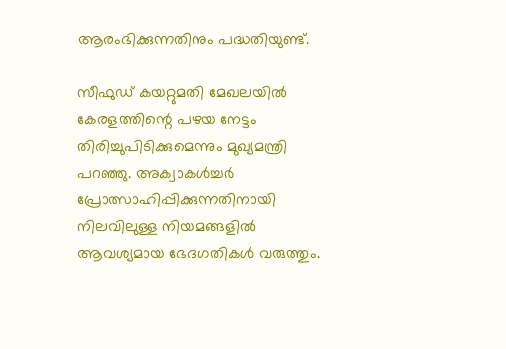ആരംഭിക്കുന്നതിനും പദ്ധതിയുണ്ട്.

സീഫുഡ് കയറ്റുമതി മേഖലയിൽ കേരളത്തിന്റെ പഴയ നേട്ടം തിരിച്ചുപിടിക്കുമെന്നും മുഖ്യമന്ത്രി പറഞ്ഞു. അക്വാകൾച്ചർ പ്രോത്സാഹിപ്പിക്കുന്നതിനായി നിലവിലുള്ള നിയമങ്ങളിൽ ആവശ്യമായ ഭേദഗതികൾ വരുത്തും.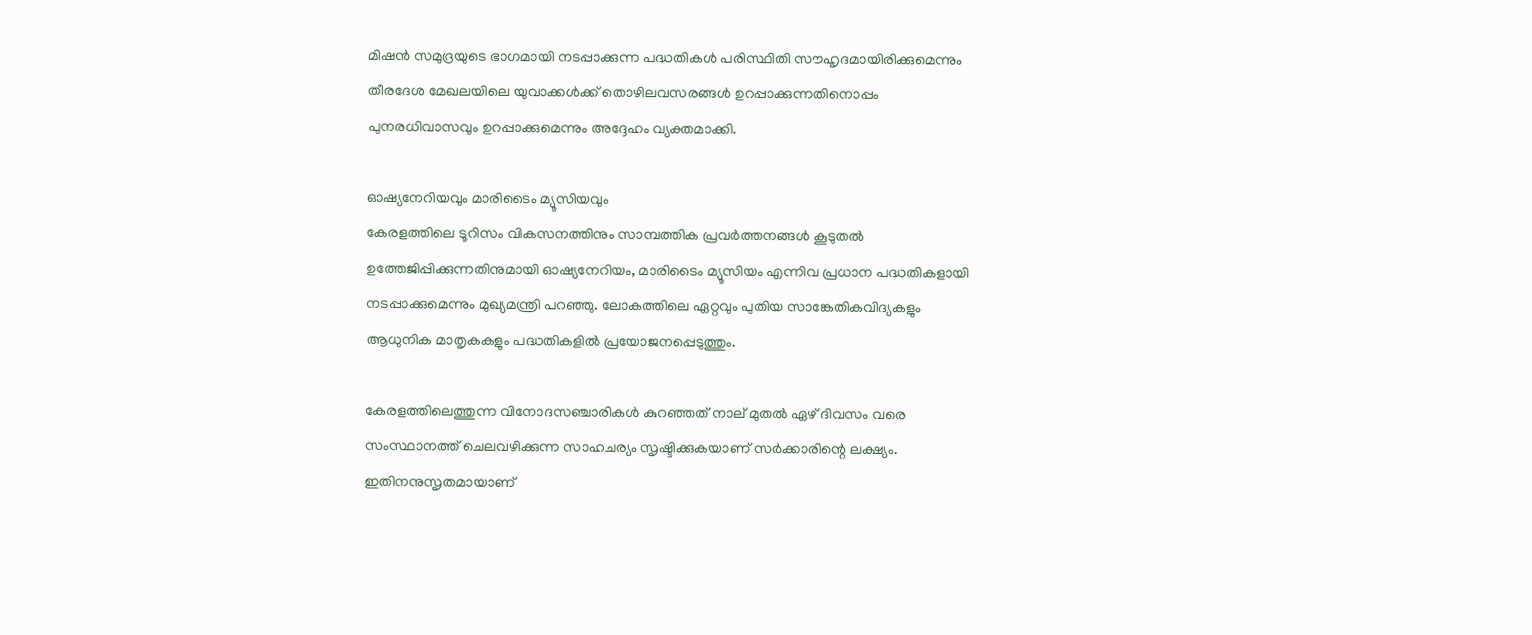മിഷൻ സമുദ്രയുടെ ഭാഗമായി നടപ്പാക്കുന്ന പദ്ധതികൾ പരിസ്ഥിതി സൗഹൃദമായിരിക്കുമെന്നും തീരദേശ മേഖലയിലെ യുവാക്കൾക്ക് തൊഴിലവസരങ്ങൾ ഉറപ്പാക്കുന്നതിനൊപ്പം പുനരധിവാസവും ഉറപ്പാക്കുമെന്നും അദ്ദേഹം വ്യക്തമാക്കി.

ഓഷ്യനേറിയവും മാരിടൈം മ്യൂസിയവും
കേരളത്തിലെ ടൂറിസം വികസനത്തിനും സാമ്പത്തിക പ്രവർത്തനങ്ങൾ കൂടുതൽ ഉത്തേജിപ്പിക്കുന്നതിനുമായി ഓഷ്യനേറിയം, മാരിടൈം മ്യൂസിയം എന്നിവ പ്രധാന പദ്ധതികളായി നടപ്പാക്കുമെന്നും മുഖ്യമന്ത്രി പറഞ്ഞു. ലോകത്തിലെ ഏറ്റവും പുതിയ സാങ്കേതികവിദ്യകളും ആധുനിക മാതൃകകളും പദ്ധതികളിൽ പ്രയോജനപ്പെടുത്തും.

കേരളത്തിലെത്തുന്ന വിനോദസഞ്ചാരികൾ കുറഞ്ഞത് നാല് മുതൽ ഏഴ് ദിവസം വരെ സംസ്ഥാനത്ത് ചെലവഴിക്കുന്ന സാഹചര്യം സൃഷ്ടിക്കുകയാണ് സർക്കാരിന്റെ ലക്ഷ്യം. ഇതിനനുസൃതമായാണ്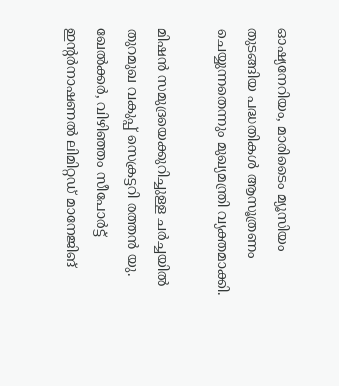ഓഷ്യനേറിയം, മാരിടൈം മ്യൂസിയം തുടങ്ങിയ പദ്ധതികൾ ആസൂത്രണം ചെയ്യുന്നതെന്നും മുഖ്യമന്ത്രി വ്യക്തമാക്കി.

മിഷൻ സമുദ്രയെക്കുറിച്ചുള്ള ചർച്ചയിൽ തുറമുഖ വകുപ്പ് സെക്രട്ടറി രത്തൻ യു. ഖേൽക്കർ, വിഴിഞ്ഞം സീപോർട്ട് ഇന്റർനാഷണൽ ലിമിറ്റഡ് മാനേജിങ്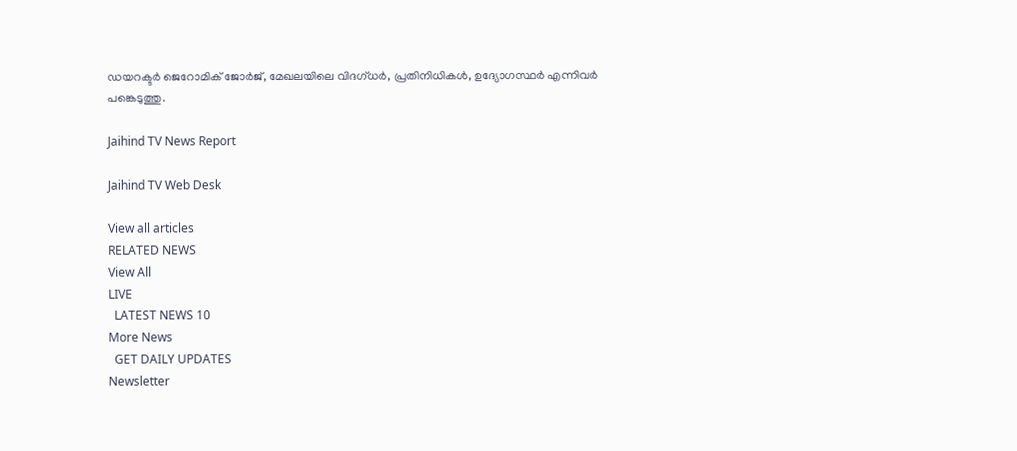ഡയറക്ടർ ജെറോമിക് ജോർജ്, മേഖലയിലെ വിദഗ്ധർ, പ്രതിനിധികൾ, ഉദ്യോഗസ്ഥർ എന്നിവർ പങ്കെടുത്തു.

Jaihind TV News Report

Jaihind TV Web Desk

View all articles
RELATED NEWS
View All
LIVE
  LATEST NEWS 10
More News
  GET DAILY UPDATES
Newsletter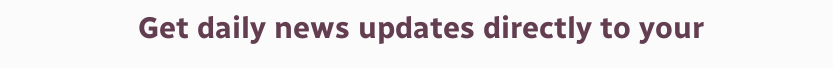Get daily news updates directly to your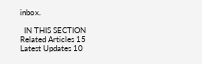inbox.

  IN THIS SECTION
Related Articles 15
Latest Updates 10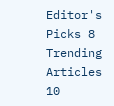Editor's Picks 8
Trending Articles 10